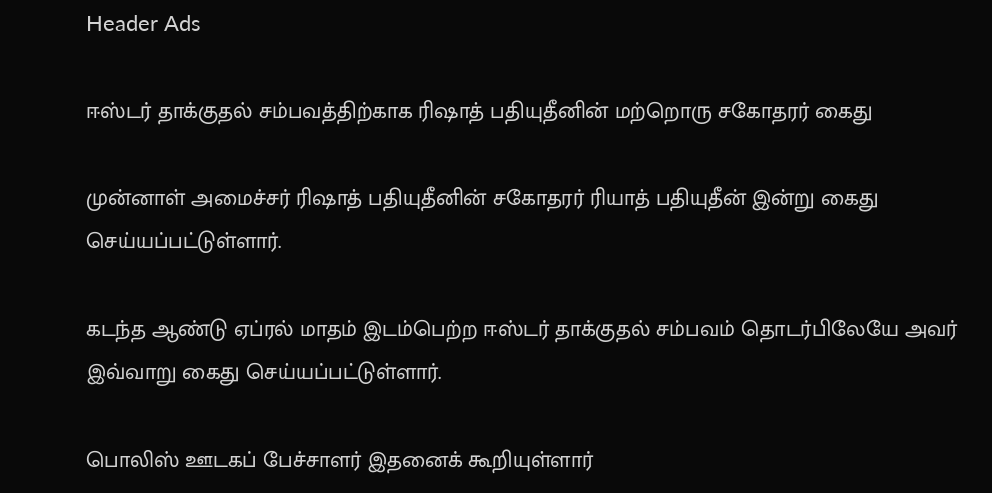Header Ads

ஈஸ்டர் தாக்குதல் சம்பவத்திற்காக ரிஷாத் பதியுதீனின் மற்றொரு சகோதரர் கைது

முன்னாள் அமைச்சர் ரிஷாத் பதியுதீனின் சகோதரர் ரியாத் பதியுதீன் இன்று கைது செய்யப்பட்டுள்ளார்.

கடந்த ஆண்டு ஏப்ரல் மாதம் இடம்பெற்ற ஈஸ்டர் தாக்குதல் சம்பவம் தொடர்பிலேயே அவர் இவ்வாறு கைது செய்யப்பட்டுள்ளார்.

பொலிஸ் ஊடகப் பேச்சாளர் இதனைக் கூறியுள்ளார்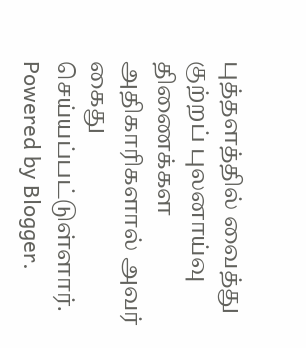புத்தளத்தில் வைத்து குற்றப் புலனாய்வு திணைக்கள அதிகாரிகளால் அவர் கைது செய்யப்பட்டுள்ளார்.
Powered by Blogger.